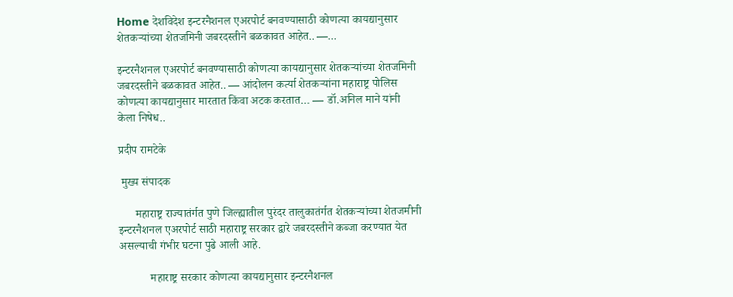Home देशविदेश इन्टरनैशनल एअरपोर्ट बनवण्यासाठी कोणत्या कायद्यानुसार शेतकऱ्यांच्या शेतजमिनी जबरदस्तीने बळकावत आहेत.. —...

इन्टरनैशनल एअरपोर्ट बनवण्यासाठी कोणत्या कायद्यानुसार शेतकऱ्यांच्या शेतजमिनी जबरदस्तीने बळकावत आहेत.. — आंदोलन कर्त्या शेतकऱ्यांना महाराष्ट्र पोलिस कोणत्या कायद्यानुसार मारतात किंवा अटक करतात… — डॉ.अनिल माने यांनी केला निषेध..

प्रदीप रामटेके

 मुख्य संपादक

      महाराष्ट्र राज्यातंर्गत पुणे जिल्ह्यातील पुरंदर तालुकातंर्गत शेतकऱ्यांच्या शेतजमीनी इन्टरनैशनल एअरपोर्ट साठी महाराष्ट्र सरकार द्वारे जबरदस्तीने कब्जा करण्यात येत असल्याची गंभीर घटना पुढे आली आहे.

           महाराष्ट्र सरकार कोणत्या कायद्यानुसार इन्टरनैशनल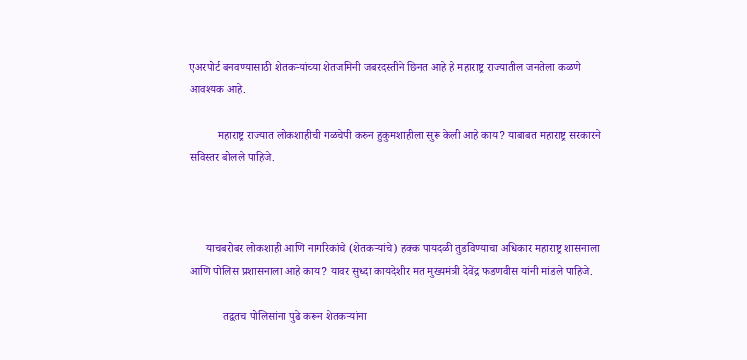एअरपोर्ट बनवण्यासाठी शेतकऱ्यांच्या शेतजमिनी जबरदस्तीने छिनत आहे हे महाराष्ट्र राज्यातील जनतेला कळणे आवश्यक आहे.

          महाराष्ट्र राज्यात लोकशाहीची गळचेपी करुन हुकुमशाहीला सुरू केली आहे काय? याबाबत महाराष्ट्र सरकारने सविस्तर बोलले पाहिजे.



      याचबरोबर लोकशाही आणि नागरिकांचे (शेतकऱ्यांचे) हक्क पायदळी तुडविण्याचा अधिकार महाराष्ट्र शासनाला आणि पोलिस प्रशासनाला आहे काय? यावर सुध्दा कायदेशीर मत मुख्यमंत्री देवेंद्र फडणवीस यांनी मांडले पाहिजे.

            तद्वतच पोलिसांना पुढे करून शेतकऱ्यांना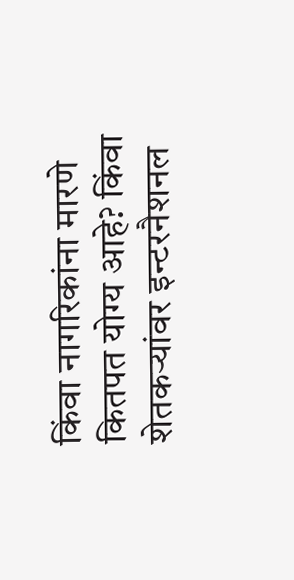किंवा नागरिकांना मारणे कितपत योग्य आहे? किंवा शेतकऱ्यांवर इन्टरनैशनल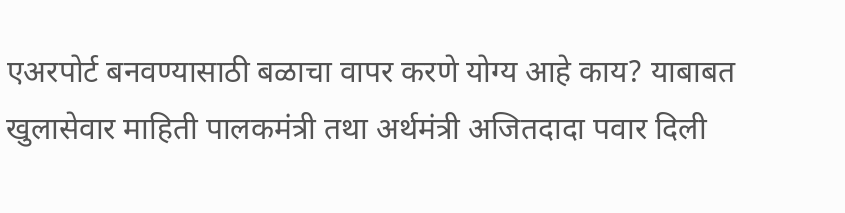एअरपोर्ट बनवण्यासाठी बळाचा वापर करणे योग्य आहे काय? याबाबत खुलासेवार माहिती पालकमंत्री तथा अर्थमंत्री अजितदादा पवार दिली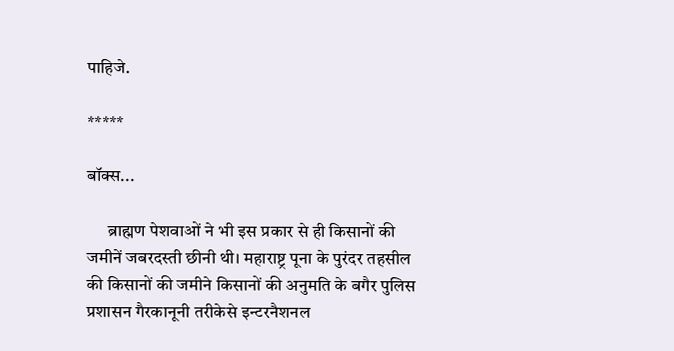पाहिजे.

*****

बॉक्स...

      ब्राह्मण पेशवाओं ने भी इस प्रकार से ही किसानों की जमीनें जबरदस्ती छीनी थी। महाराष्ट्र पूना के पुरंदर तहसील की किसानों की जमीने किसानों की अनुमति के बगैर पुलिस प्रशासन गैरकानूनी तरीकेसे इन्टरनैशनल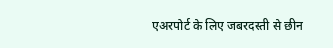एअरपोर्ट के लिए जबरदस्ती से छीन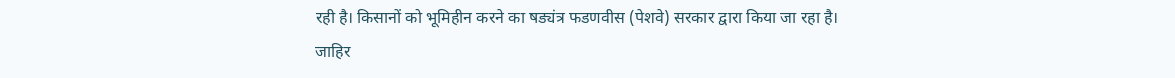रही है। किसानों को भूमिहीन करने का षड्यंत्र फडणवीस (पेशवे) सरकार द्वारा किया जा रहा है। जाहिर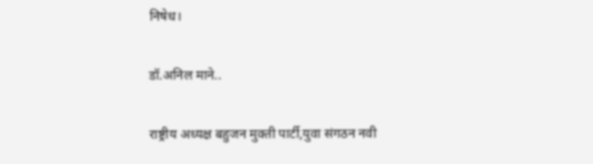निषेध।

डॉ.अनिल माने..

राष्ट्रीय अध्यक्ष बहुजन मुक्ती पार्टी,युवा संगठन नवी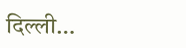दिल्ली…